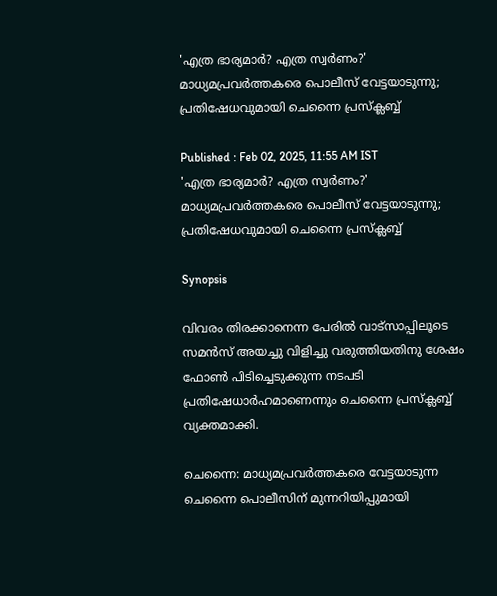'എത്ര ഭാര്യമാർ? എത്ര സ്വർണം?' മാധ്യമപ്രവർത്തകരെ പൊലീസ് വേട്ടയാടുന്നു; പ്രതിഷേധവുമായി ചെന്നൈ പ്രസ്ക്ലബ്ബ്

Published : Feb 02, 2025, 11:55 AM IST
'എത്ര ഭാര്യമാർ? എത്ര സ്വർണം?' മാധ്യമപ്രവർത്തകരെ പൊലീസ് വേട്ടയാടുന്നു; പ്രതിഷേധവുമായി ചെന്നൈ പ്രസ്ക്ലബ്ബ്

Synopsis

വിവരം തിരക്കാനെന്ന പേരിൽ വാട്സാപ്പിലൂടെ സമൻസ് അയച്ചു വിളിച്ചു വരുത്തിയതിനു ശേഷം ഫോൺ പിടിച്ചെടുക്കുന്ന നടപടി പ്രതിഷേധാർഹമാണെന്നും ചെന്നൈ പ്രസ്ക്ലബ്ബ് വ്യക്തമാക്കി.

ചെന്നൈ: മാധ്യമപ്രവർത്തകരെ വേട്ടയാടുന്ന ചെന്നൈ പൊലീസിന് മുന്നറിയിപ്പുമായി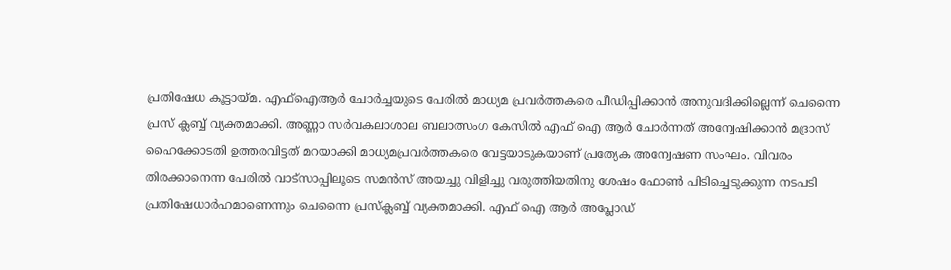പ്രതിഷേധ കൂട്ടായ്മ. എഫ്ഐആര്‍ ചോർച്ചയുടെ പേരിൽ മാധ്യമ പ്രവർത്തകരെ പീഡിപ്പിക്കാൻ അനുവദിക്കില്ലെന്ന് ചെന്നൈ പ്രസ് ക്ലബ്ബ് വ്യക്തമാക്കി. അണ്ണാ സർവകലാശാല ബലാത്സംഗ കേസിൽ എഫ് ഐ ആര്‍ ചോർന്നത് അന്വേഷിക്കാൻ മദ്രാസ് ഹൈക്കോടതി ഉത്തരവിട്ടത് മറയാക്കി മാധ്യമപ്രവർത്തകരെ വേട്ടയാടുകയാണ് പ്രത്യേക അന്വേഷണ സംഘം. വിവരം തിരക്കാനെന്ന പേരിൽ വാട്സാപ്പിലൂടെ സമൻസ് അയച്ചു വിളിച്ചു വരുത്തിയതിനു ശേഷം ഫോൺ പിടിച്ചെടുക്കുന്ന നടപടി പ്രതിഷേധാർഹമാണെന്നും ചെന്നൈ പ്രസ്ക്ലബ്ബ് വ്യക്തമാക്കി. എഫ് ഐ ആര്‍ അപ്ലോഡ്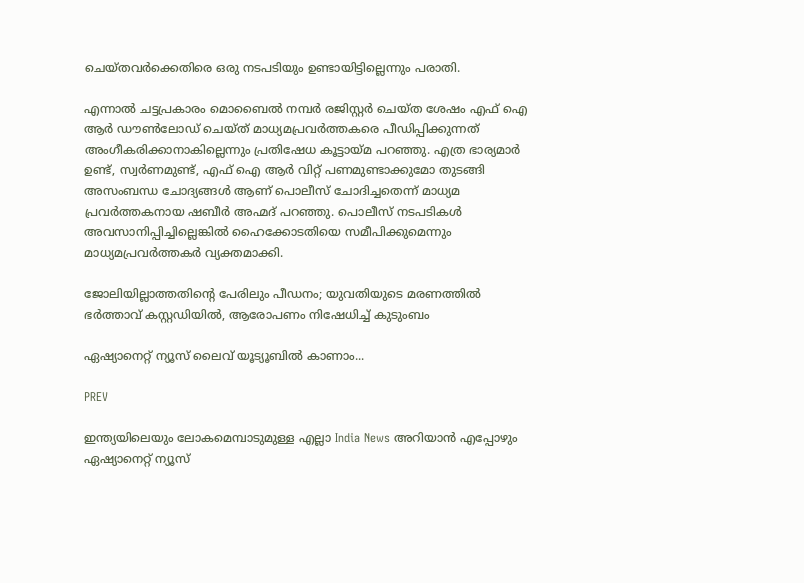ചെയ്തവർക്കെതിരെ ഒരു നടപടിയും ഉണ്ടായിട്ടില്ലെന്നും പരാതി.

എന്നാൽ ചട്ടപ്രകാരം മൊബൈൽ നമ്പർ രജിസ്റ്റർ ചെയ്ത ശേഷം എഫ് ഐ ആര്‍ ഡൗണ്‍ലോഡ് ചെയ്ത് മാധ്യമപ്രവർത്തകരെ പീഡിപ്പിക്കുന്നത് അംഗീകരിക്കാനാകില്ലെന്നും പ്രതിഷേധ കൂട്ടായ്മ പറഞ്ഞു. എത്ര ഭാര്യമാർ ഉണ്ട്‌, സ്വർണമുണ്ട്, എഫ് ഐ ആര്‍ വിറ്റ് പണമുണ്ടാക്കുമോ തുടങ്ങി അസംബന്ധ ചോദ്യങ്ങൾ ആണ്‌ പൊലീസ് ചോദിച്ചതെന്ന് മാധ്യമ പ്രവർത്തകനായ ഷബീർ അഹ്മദ് പറഞ്ഞു. പൊലീസ് നടപടികൾ അവസാനിപ്പിച്ചില്ലെങ്കിൽ ഹൈക്കോടതിയെ സമീപിക്കുമെന്നും മാധ്യമപ്രവർത്തകർ വ്യക്തമാക്കി.

ജോലിയില്ലാത്തതിന്‍റെ പേരിലും പീഡനം; യുവതിയുടെ മരണത്തിൽ ഭർത്താവ് കസ്റ്റഡിയിൽ, ആരോപണം നിഷേധിച്ച് കുടുംബം

ഏഷ്യാനെറ്റ് ന്യൂസ് ലൈവ് യൂട്യൂബിൽ കാണാം...

PREV

ഇന്ത്യയിലെയും ലോകമെമ്പാടുമുള്ള എല്ലാ India News അറിയാൻ എപ്പോഴും ഏഷ്യാനെറ്റ് ന്യൂസ്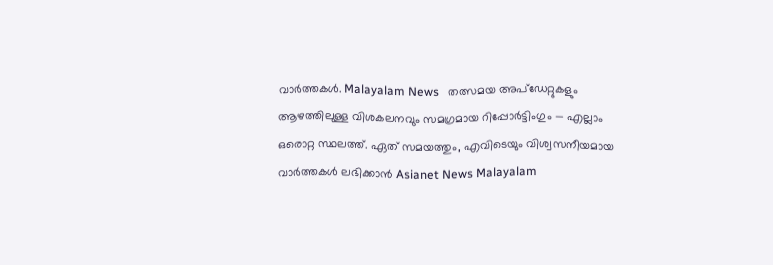വാർത്തകൾ. Malayalam News   തത്സമയ അപ്‌ഡേറ്റുകളും ആഴത്തിലുള്ള വിശകലനവും സമഗ്രമായ റിപ്പോർട്ടിംഗും — എല്ലാം ഒരൊറ്റ സ്ഥലത്ത്. ഏത് സമയത്തും, എവിടെയും വിശ്വസനീയമായ വാർത്തകൾ ലഭിക്കാൻ Asianet News Malayalam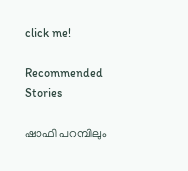click me!

Recommended Stories

ഷാഫി പറമ്പിലും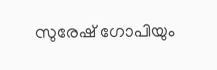സുരേഷ് ഗോപിയും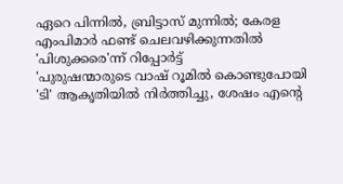ഏറെ പിന്നില്‍, ബ്രിട്ടാസ് മുന്നില്‍; കേരള എംപിമാര്‍ ഫണ്ട് ചെലവഴിക്കുന്നതില്‍ 'പിശുക്കരെ'ന്ന് റിപ്പോര്‍ട്ട്
'പുരുഷന്മാരുടെ വാഷ് റൂമില്‍ കൊണ്ടുപോയി 'ടി' ആകൃതിയില്‍ നിര്‍ത്തിച്ചു, ശേഷം എന്‍റെ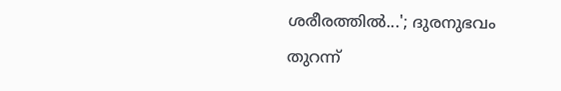ശരീരത്തില്‍...'; ദുരനുഭവം തുറന്ന്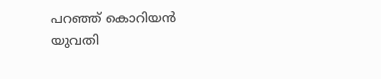പറഞ്ഞ് കൊറിയന്‍ യുവതി